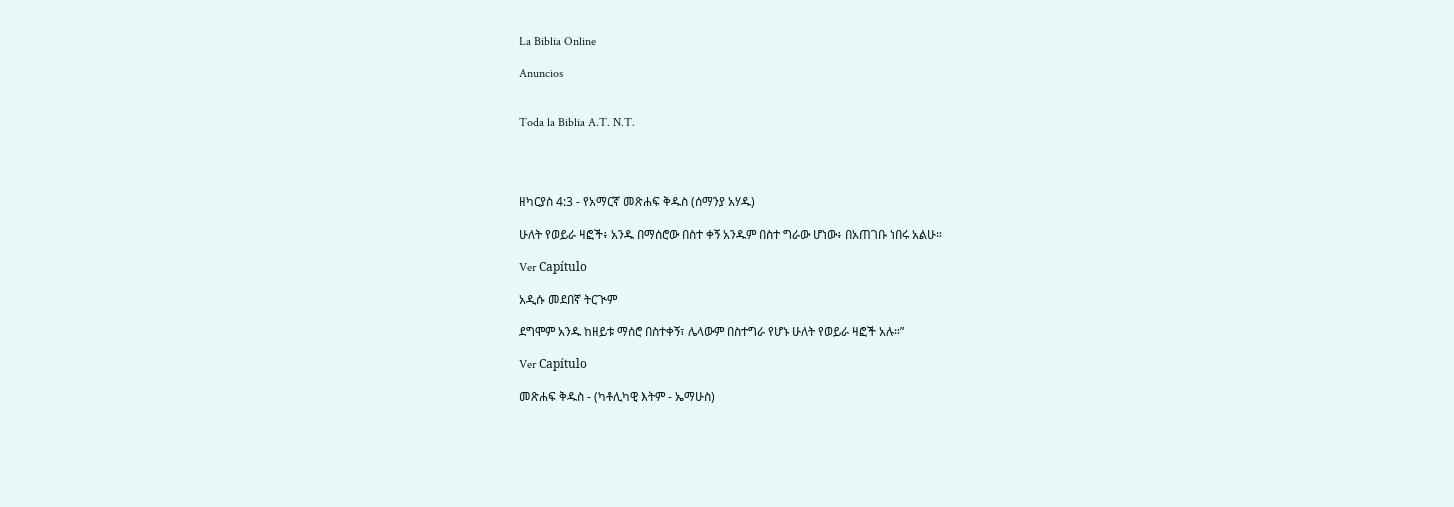La Biblia Online

Anuncios


Toda la Biblia A.T. N.T.




ዘካርያስ 4:3 - የአማርኛ መጽሐፍ ቅዱስ (ሰማንያ አሃዱ)

ሁለት የወይራ ዛፎች፥ አንዱ በማሰሮው በስተ ቀኝ አንዱም በስተ ግራው ሆነው፥ በአጠገቡ ነበሩ አልሁ።

Ver Capítulo

አዲሱ መደበኛ ትርጒም

ደግሞም አንዱ ከዘይቱ ማሰሮ በስተቀኝ፣ ሌላውም በስተግራ የሆኑ ሁለት የወይራ ዛፎች አሉ።”

Ver Capítulo

መጽሐፍ ቅዱስ - (ካቶሊካዊ እትም - ኤማሁስ)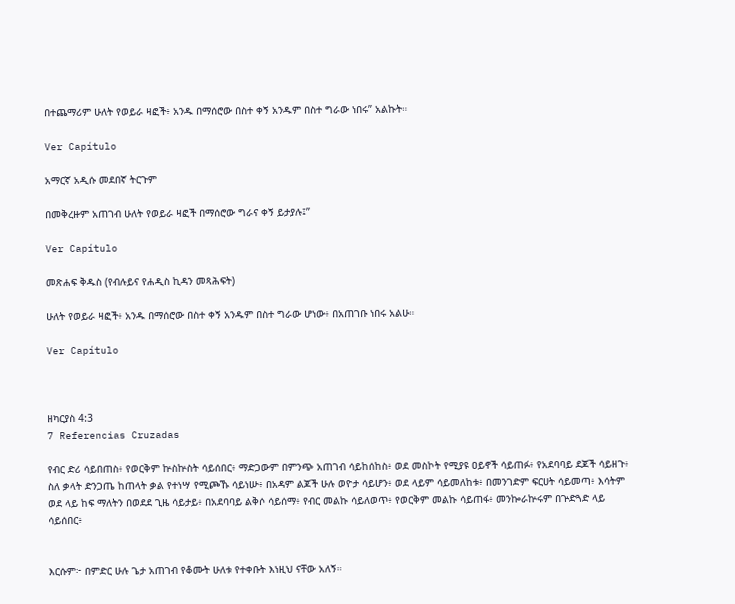በተጨማሪም ሁለት የወይራ ዛፎች፥ አንዱ በማሰሮው በስተ ቀኝ አንዱም በስተ ግራው ነበሩ” አልኩት።

Ver Capítulo

አማርኛ አዲሱ መደበኛ ትርጉም

በመቅረዙም አጠገብ ሁለት የወይራ ዛፎች በማሰሮው ግራና ቀኝ ይታያሉ፤”

Ver Capítulo

መጽሐፍ ቅዱስ (የብሉይና የሐዲስ ኪዳን መጻሕፍት)

ሁለት የወይራ ዛፎች፥ አንዱ በማሰሮው በስተ ቀኝ አንዱም በስተ ግራው ሆነው፥ በአጠገቡ ነበሩ አልሁ።

Ver Capítulo



ዘካርያስ 4:3
7 Referencias Cruzadas

የብር ድሪ ሳይበጠስ፥ የወርቅም ኵስኵስት ሳይሰበር፥ ማድጋውም በምንጭ አጠገብ ሳይከሰከስ፥ ወደ መስኮት የሚያዩ ዐይኖች ሳይጠፉ፥ የአደባባይ ደጆች ሳይዘጉ፥ ስለ ቃላት ድንጋጤ ከጠላት ቃል የተነሣ የሚጮኹ ሳይነሡ፥ በአዳም ልጆች ሁሉ ወዮታ ሳይሆን፥ ወደ ላይም ሳይመለከቱ፥ በመንገድም ፍርሀት ሳይመጣ፥ እሳትም ወደ ላይ ከፍ ማለትን በወደደ ጊዜ ሳይታይ፥ በአደባባይ ልቅሶ ሳይሰማ፥ የብር መልኩ ሳይለወጥ፥ የወርቅም መልኩ ሳይጠፋ፥ መንኰራኵሩም በጕድጓድ ላይ ሳይሰበር፥


እርሱም፦ በምድር ሁሉ ጌታ አጠገብ የቆሙት ሁለቱ የተቀቡት እነዚህ ናቸው አለኝ።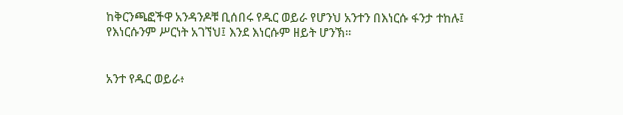ከቅርንጫፎችዋ አንዳንዶቹ ቢሰበሩ የዱር ወይራ የሆንህ አንተን በእነርሱ ፋንታ ተከሉ፤ የእነርሱንም ሥርነት አገኘህ፤ እንደ እነርሱም ዘይት ሆንኽ።


አንተ የዱር ወይራ፥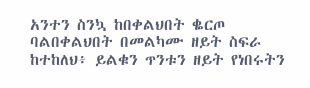አንተን ስንኳ ከበቀልህበት ቈርጦ ባልበቀልህበት በመልካሙ ዘይት ስፍራ ከተከለህ፥ ይልቁን ጥንቱን ዘይት የነበሩትን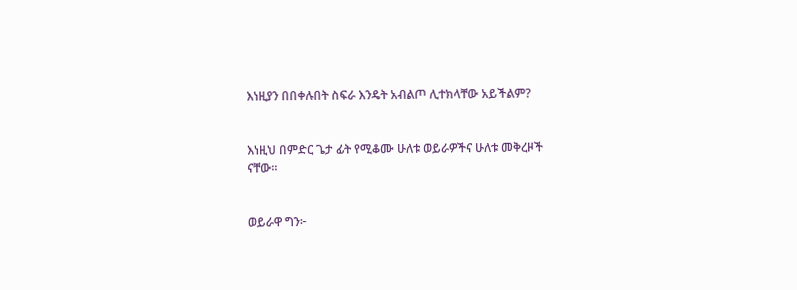እነዚያን በበቀሉበት ስፍራ እንዴት አብልጦ ሊተክላቸው አይችልም?


እነዚህ በምድር ጌታ ፊት የሚቆሙ ሁለቱ ወይራዎችና ሁለቱ መቅረዞች ናቸው።


ወይራዋ ግን፦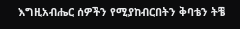እግዚአብሔር ሰዎችን የሚያከብርበትን ቅባቴን ትቼ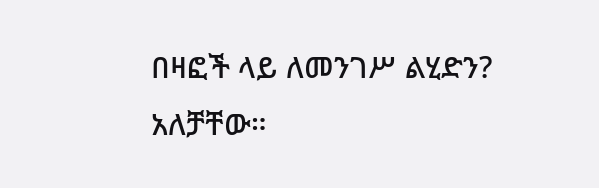በዛፎች ላይ ለመንገሥ ልሂድን? አለቻቸው።